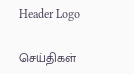Header Logo

செய்திகள்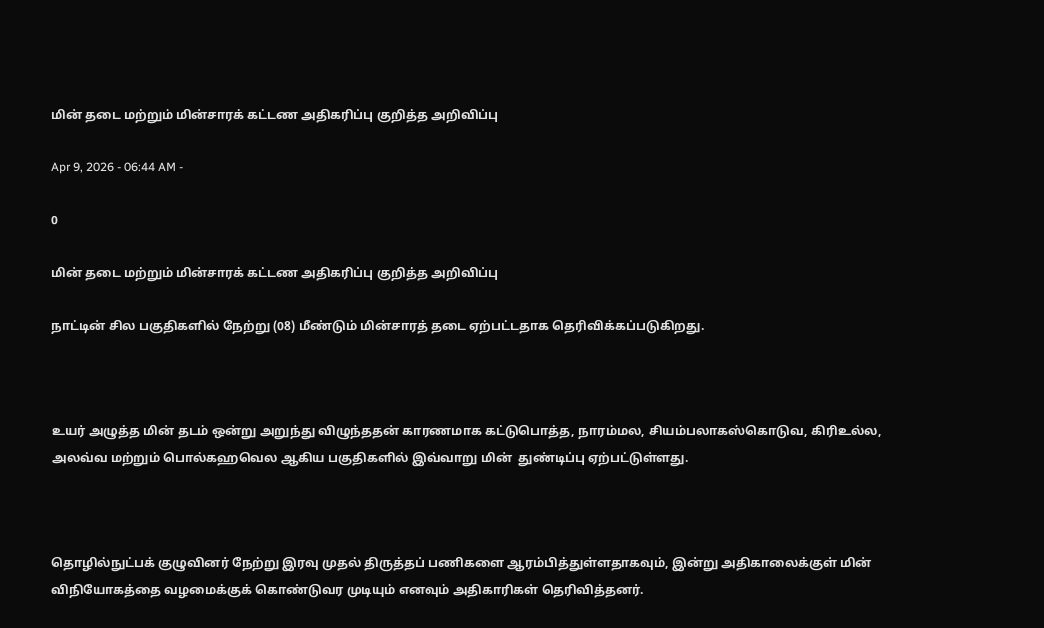மின் தடை மற்றும் மின்சாரக் கட்டண அதிகரிப்பு குறித்த அறிவிப்பு

Apr 9, 2026 - 06:44 AM -

0

மின் தடை மற்றும் மின்சாரக் கட்டண அதிகரிப்பு குறித்த அறிவிப்பு

நாட்டின் சில பகுதிகளில் நேற்று (08) மீண்டும் மின்சாரத் தடை ஏற்பட்டதாக தெரிவிக்கப்படுகிறது.



உயர் அழுத்த மின் தடம் ஒன்று அறுந்து விழுந்ததன் காரணமாக கட்டுபொத்த, நாரம்மல, சியம்பலாகஸ்கொடுவ, கிரிஉல்ல, அலவ்வ மற்றும் பொல்கஹவெல ஆகிய பகுதிகளில் இவ்வாறு மின்  துண்டிப்பு ஏற்பட்டுள்ளது.



தொழில்நுட்பக் குழுவினர் நேற்று இரவு முதல் திருத்தப் பணிகளை ஆரம்பித்துள்ளதாகவும், இன்று அதிகாலைக்குள் மின் விநியோகத்தை வழமைக்குக் கொண்டுவர முடியும் எனவும் அதிகாரிகள் தெரிவித்தனர்.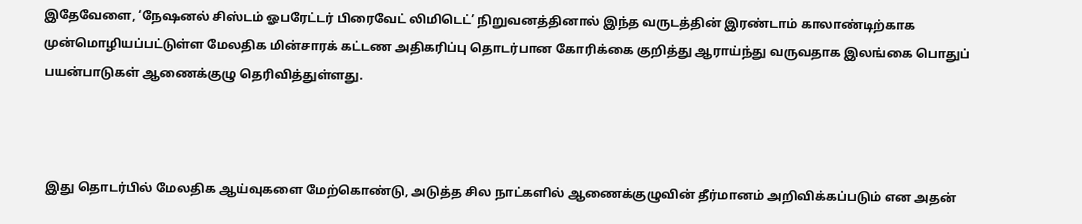இதேவேளை, ‘நேஷனல் சிஸ்டம் ஓபரேட்டர் பிரைவேட் லிமிடெட்’ நிறுவனத்தினால் இந்த வருடத்தின் இரண்டாம் காலாண்டிற்காக முன்மொழியப்பட்டுள்ள மேலதிக மின்சாரக் கட்டண அதிகரிப்பு தொடர்பான கோரிக்கை குறித்து ஆராய்ந்து வருவதாக இலங்கை பொதுப் பயன்பாடுகள் ஆணைக்குழு தெரிவித்துள்ளது.



 இது தொடர்பில் மேலதிக ஆய்வுகளை மேற்கொண்டு, அடுத்த சில நாட்களில் ஆணைக்குழுவின் தீர்மானம் அறிவிக்கப்படும் என அதன்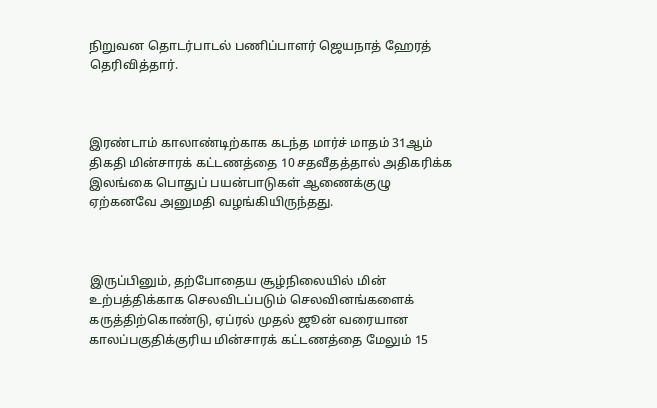நிறுவன தொடர்பாடல் பணிப்பாளர் ஜெயநாத் ஹேரத் தெரிவித்தார்.



இரண்டாம் காலாண்டிற்காக கடந்த மார்ச் மாதம் 31ஆம் திகதி மின்சாரக் கட்டணத்தை 10 சதவீதத்தால் அதிகரிக்க இலங்கை பொதுப் பயன்பாடுகள் ஆணைக்குழு ஏற்கனவே அனுமதி வழங்கியிருந்தது.



இருப்பினும், தற்போதைய சூழ்நிலையில் மின் உற்பத்திக்காக செலவிடப்படும் செலவினங்களைக் கருத்திற்கொண்டு, ஏப்ரல் முதல் ஜூன் வரையான காலப்பகுதிக்குரிய மின்சாரக் கட்டணத்தை மேலும் 15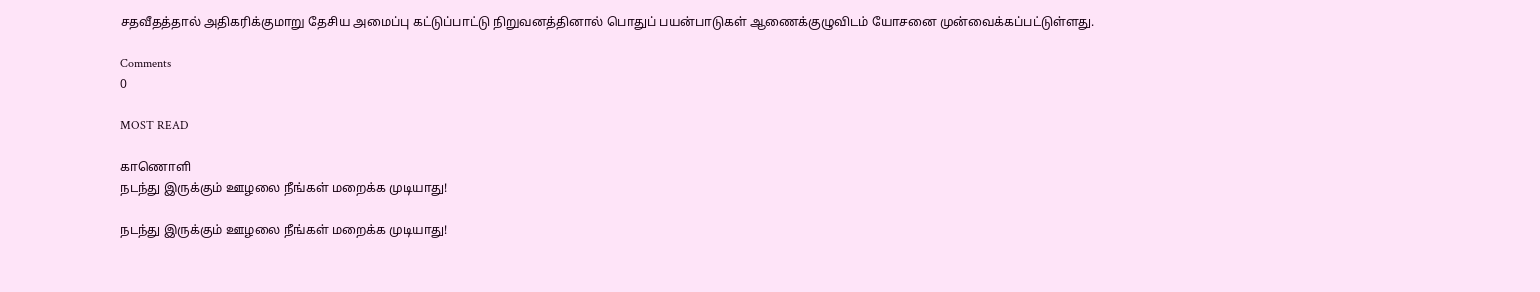சதவீதத்தால் அதிகரிக்குமாறு தேசிய அமைப்பு கட்டுப்பாட்டு நிறுவனத்தினால் பொதுப் பயன்பாடுகள் ஆணைக்குழுவிடம் யோசனை முன்வைக்கப்பட்டுள்ளது.

Comments
0

MOST READ

காணொளி
நடந்து இருக்கும் ஊழலை நீங்கள் மறைக்க முடியாது!

நடந்து இருக்கும் ஊழலை நீங்கள் மறைக்க முடியாது!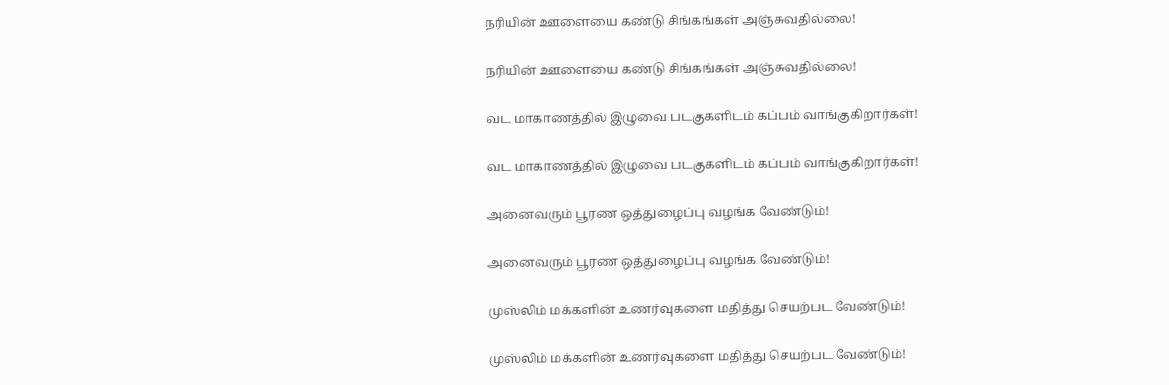நரியின் ஊளையை கண்டு சிங்கங்கள் அஞ்சுவதில்லை!

நரியின் ஊளையை கண்டு சிங்கங்கள் அஞ்சுவதில்லை!

வட மாகாணத்தில் இழுவை படகுகளிடம் கப்பம் வாங்குகிறார்கள்!

வட மாகாணத்தில் இழுவை படகுகளிடம் கப்பம் வாங்குகிறார்கள்!

அனைவரும் பூரண ஒத்துழைப்பு வழங்க வேண்டும்!

அனைவரும் பூரண ஒத்துழைப்பு வழங்க வேண்டும்!

முஸ்லிம் மக்களின் உணர்வுகளை மதித்து செயற்பட வேண்டும்!

முஸ்லிம் மக்களின் உணர்வுகளை மதித்து செயற்பட வேண்டும்!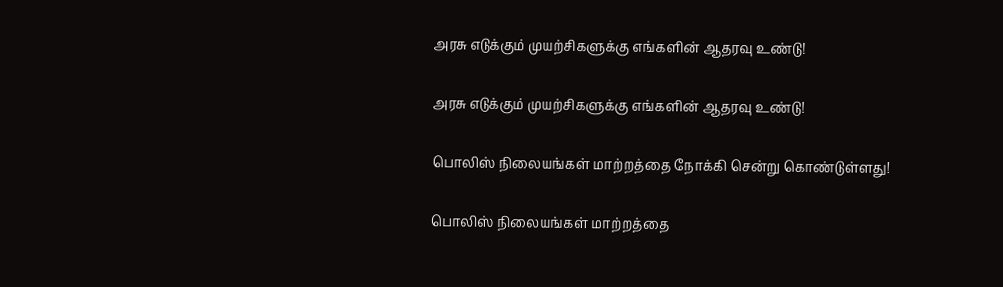அரசு எடுக்கும் முயற்சிகளுக்கு எங்களின் ஆதரவு உண்டு!

அரசு எடுக்கும் முயற்சிகளுக்கு எங்களின் ஆதரவு உண்டு!

பொலிஸ் நிலையங்கள் மாற்றத்தை நோக்கி சென்று கொண்டுள்ளது!

பொலிஸ் நிலையங்கள் மாற்றத்தை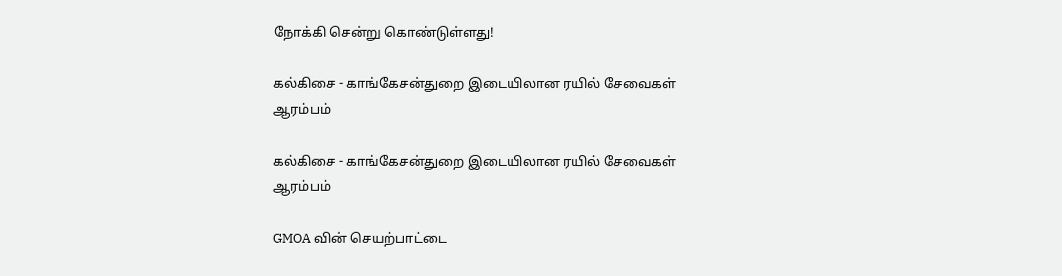நோக்கி சென்று கொண்டுள்ளது!

கல்கிசை - காங்கேசன்துறை இடையிலான ரயில் சேவைகள் ஆரம்பம்

கல்கிசை - காங்கேசன்துறை இடையிலான ரயில் சேவைகள் ஆரம்பம்

GMOA வின் செயற்பாட்டை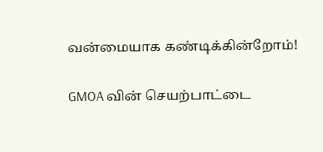வன்மையாக கண்டிக்கின்றோம்!

GMOA வின் செயற்பாட்டை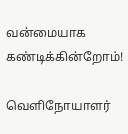வன்மையாக கண்டிக்கின்றோம்!

வெளிநோயாளர்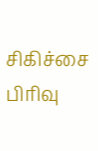சிகிச்சை பிரிவு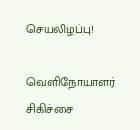செயலிழப்பு!

வெளிநோயாளர் சிகிச்சை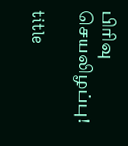பிரிவு செயலிழப்பு!

title